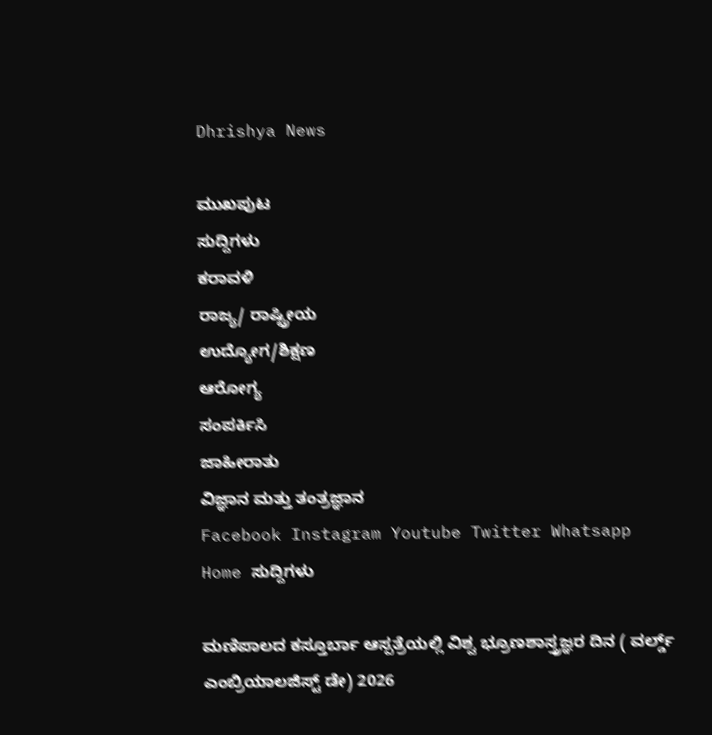Dhrishya News

ಮುಖಪುಟ
ಸುದ್ದಿಗಳು
ಕರಾವಳಿ
ರಾಜ್ಯ/ ರಾಷ್ಟ್ರೀಯ
ಉದ್ಯೋಗ/ಶಿಕ್ಷಣ
ಆರೋಗ್ಯ
ಸಂಪರ್ಕಿಸಿ
ಜಾಹೀರಾತು
ವಿಜ್ಞಾನ ಮತ್ತು ತಂತ್ರಜ್ಞಾನ
Facebook Instagram Youtube Twitter Whatsapp
Home ಸುದ್ದಿಗಳು

ಮಣಿಪಾಲದ ಕಸ್ತೂರ್ಬಾ ಆಸ್ಪತ್ರೆಯಲ್ಲಿ ವಿಶ್ವ ಭ್ರೂಣಶಾಸ್ತ್ರಜ್ಞರ ದಿನ ( ವರ್ಲ್ಡ್ ಎಂಬ್ರಿಯಾಲಜಿಸ್ಟ್ ಡೇ) 2026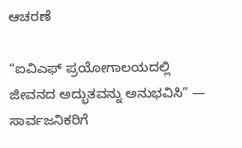ಆಚರಣೆ

“ಐವಿಎಫ್ ಪ್ರಯೋಗಾಲಯದಲ್ಲಿ ಜೀವನದ ಅದ್ಭುತವನ್ನು ಅನುಭವಿಸಿ” — ಸಾರ್ವಜನಿಕರಿಗೆ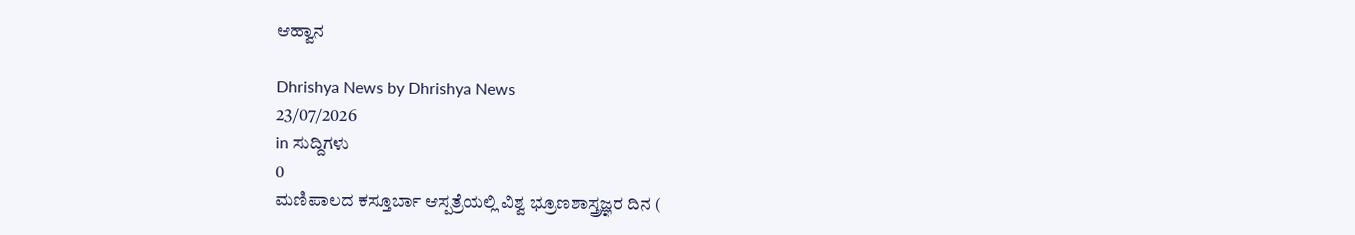ಆಹ್ವಾನ

Dhrishya News by Dhrishya News
23/07/2026
in ಸುದ್ದಿಗಳು
0
ಮಣಿಪಾಲದ ಕಸ್ತೂರ್ಬಾ ಆಸ್ಪತ್ರೆಯಲ್ಲಿ ವಿಶ್ವ ಭ್ರೂಣಶಾಸ್ತ್ರಜ್ಞರ ದಿನ (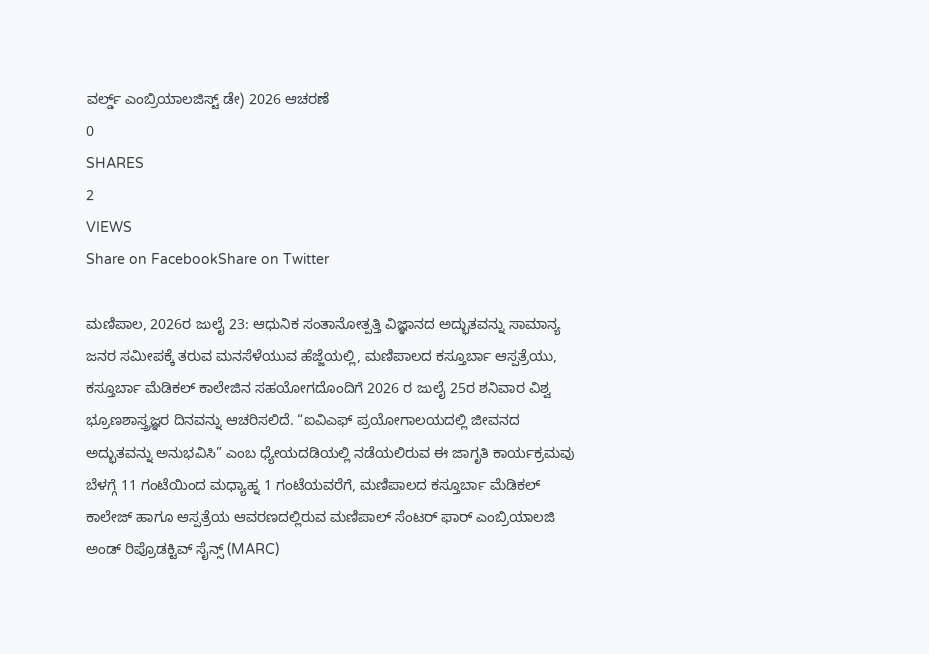ವರ್ಲ್ಡ್ ಎಂಬ್ರಿಯಾಲಜಿಸ್ಟ್ ಡೇ) 2026 ಆಚರಣೆ
0
SHARES
2
VIEWS
Share on FacebookShare on Twitter

ಮಣಿಪಾಲ, 2026ರ ಜುಲೈ 23: ಆಧುನಿಕ ಸಂತಾನೋತ್ಪತ್ತಿ ವಿಜ್ಞಾನದ ಅದ್ಭುತವನ್ನು ಸಾಮಾನ್ಯ ಜನರ ಸಮೀಪಕ್ಕೆ ತರುವ ಮನಸೆಳೆಯುವ ಹೆಜ್ಜೆಯಲ್ಲಿ, ಮಣಿಪಾಲದ ಕಸ್ತೂರ್ಬಾ ಆಸ್ಪತ್ರೆಯು, ಕಸ್ತೂರ್ಬಾ ಮೆಡಿಕಲ್ ಕಾಲೇಜಿನ ಸಹಯೋಗದೊಂದಿಗೆ 2026 ರ ಜುಲೈ 25ರ ಶನಿವಾರ ವಿಶ್ವ ಭ್ರೂಣಶಾಸ್ತ್ರಜ್ಞರ ದಿನವನ್ನು ಆಚರಿಸಲಿದೆ. “ಐವಿಎಫ್ ಪ್ರಯೋಗಾಲಯದಲ್ಲಿ ಜೀವನದ ಅದ್ಭುತವನ್ನು ಅನುಭವಿಸಿ” ಎಂಬ ಧ್ಯೇಯದಡಿಯಲ್ಲಿ ನಡೆಯಲಿರುವ ಈ ಜಾಗೃತಿ ಕಾರ್ಯಕ್ರಮವು ಬೆಳಗ್ಗೆ 11 ಗಂಟೆಯಿಂದ ಮಧ್ಯಾಹ್ನ 1 ಗಂಟೆಯವರೆಗೆ, ಮಣಿಪಾಲದ ಕಸ್ತೂರ್ಬಾ ಮೆಡಿಕಲ್ ಕಾಲೇಜ್ ಹಾಗೂ ಆಸ್ಪತ್ರೆಯ ಆವರಣದಲ್ಲಿರುವ ಮಣಿಪಾಲ್ ಸೆಂಟರ್ ಫಾರ್ ಎಂಬ್ರಿಯಾಲಜಿ ಅಂಡ್ ರಿಪ್ರೊಡಕ್ಟಿವ್ ಸೈನ್ಸ್ (MARC)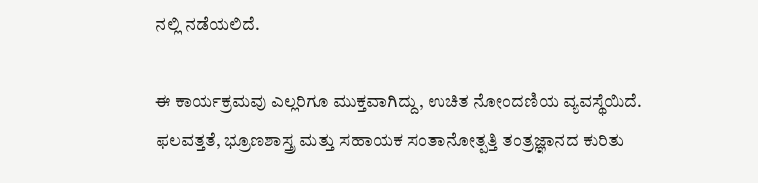ನಲ್ಲಿ ನಡೆಯಲಿದೆ.

ಈ ಕಾರ್ಯಕ್ರಮವು ಎಲ್ಲರಿಗೂ ಮುಕ್ತವಾಗಿದ್ದು, ಉಚಿತ ನೋಂದಣಿಯ ವ್ಯವಸ್ಥೆಯಿದೆ. ಫಲವತ್ತತೆ, ಭ್ರೂಣಶಾಸ್ತ್ರ ಮತ್ತು ಸಹಾಯಕ ಸಂತಾನೋತ್ಪತ್ತಿ ತಂತ್ರಜ್ಞಾನದ ಕುರಿತು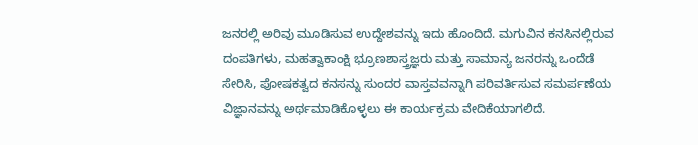ಜನರಲ್ಲಿ ಅರಿವು ಮೂಡಿಸುವ ಉದ್ದೇಶವನ್ನು ಇದು ಹೊಂದಿದೆ. ಮಗುವಿನ ಕನಸಿನಲ್ಲಿರುವ ದಂಪತಿಗಳು, ಮಹತ್ವಾಕಾಂಕ್ಷಿ ಭ್ರೂಣಶಾಸ್ತ್ರಜ್ಞರು ಮತ್ತು ಸಾಮಾನ್ಯ ಜನರನ್ನು ಒಂದೆಡೆ ಸೇರಿಸಿ, ಪೋಷಕತ್ವದ ಕನಸನ್ನು ಸುಂದರ ವಾಸ್ತವವನ್ನಾಗಿ ಪರಿವರ್ತಿಸುವ ಸಮರ್ಪಣೆಯ ವಿಜ್ಞಾನವನ್ನು ಅರ್ಥಮಾಡಿಕೊಳ್ಳಲು ಈ ಕಾರ್ಯಕ್ರಮ ವೇದಿಕೆಯಾಗಲಿದೆ.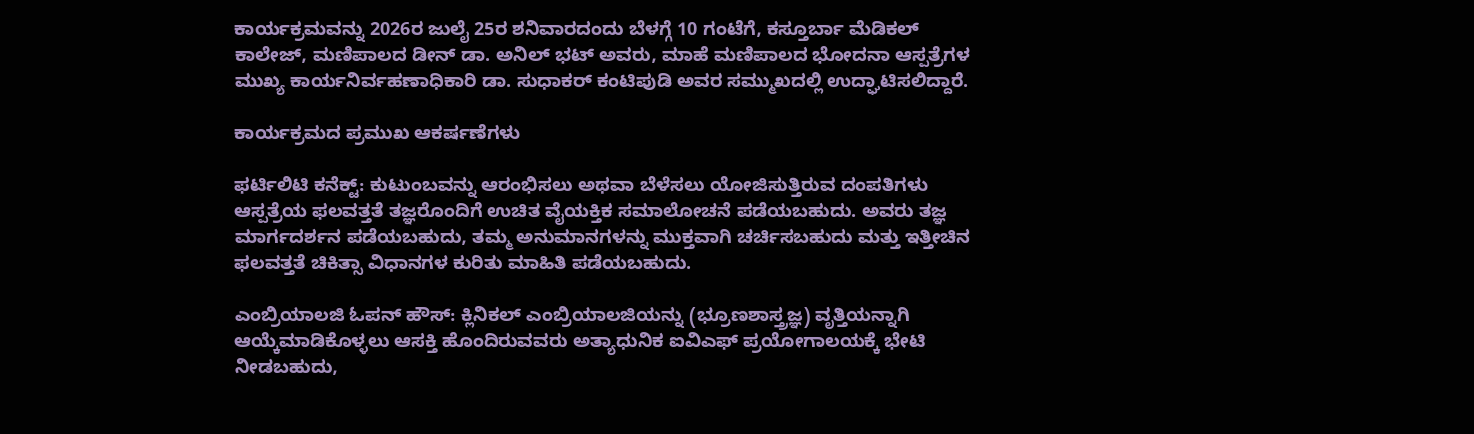ಕಾರ್ಯಕ್ರಮವನ್ನು 2026ರ ಜುಲೈ 25ರ ಶನಿವಾರದಂದು ಬೆಳಗ್ಗೆ 10 ಗಂಟೆಗೆ, ಕಸ್ತೂರ್ಬಾ ಮೆಡಿಕಲ್ ಕಾಲೇಜ್, ಮಣಿಪಾಲದ ಡೀನ್ ಡಾ. ಅನಿಲ್ ಭಟ್ ಅವರು, ಮಾಹೆ ಮಣಿಪಾಲದ ಭೋದನಾ ಆಸ್ಪತ್ರೆಗಳ ಮುಖ್ಯ ಕಾರ್ಯನಿರ್ವಹಣಾಧಿಕಾರಿ ಡಾ. ಸುಧಾಕರ್ ಕಂಟಿಪುಡಿ ಅವರ ಸಮ್ಮುಖದಲ್ಲಿ ಉದ್ಘಾಟಿಸಲಿದ್ದಾರೆ.

ಕಾರ್ಯಕ್ರಮದ ಪ್ರಮುಖ ಆಕರ್ಷಣೆಗಳು

ಫರ್ಟಿಲಿಟಿ ಕನೆಕ್ಟ್: ಕುಟುಂಬವನ್ನು ಆರಂಭಿಸಲು ಅಥವಾ ಬೆಳೆಸಲು ಯೋಜಿಸುತ್ತಿರುವ ದಂಪತಿಗಳು ಆಸ್ಪತ್ರೆಯ ಫಲವತ್ತತೆ ತಜ್ಞರೊಂದಿಗೆ ಉಚಿತ ವೈಯಕ್ತಿಕ ಸಮಾಲೋಚನೆ ಪಡೆಯಬಹುದು. ಅವರು ತಜ್ಞ ಮಾರ್ಗದರ್ಶನ ಪಡೆಯಬಹುದು, ತಮ್ಮ ಅನುಮಾನಗಳನ್ನು ಮುಕ್ತವಾಗಿ ಚರ್ಚಿಸಬಹುದು ಮತ್ತು ಇತ್ತೀಚಿನ ಫಲವತ್ತತೆ ಚಿಕಿತ್ಸಾ ವಿಧಾನಗಳ ಕುರಿತು ಮಾಹಿತಿ ಪಡೆಯಬಹುದು.

ಎಂಬ್ರಿಯಾಲಜಿ ಓಪನ್ ಹೌಸ್: ಕ್ಲಿನಿಕಲ್ ಎಂಬ್ರಿಯಾಲಜಿಯನ್ನು (ಭ್ರೂಣಶಾಸ್ತ್ರಜ್ಞ) ವೃತ್ತಿಯನ್ನಾಗಿ ಆಯ್ಕೆಮಾಡಿಕೊಳ್ಳಲು ಆಸಕ್ತಿ ಹೊಂದಿರುವವರು ಅತ್ಯಾಧುನಿಕ ಐವಿಎಫ್ ಪ್ರಯೋಗಾಲಯಕ್ಕೆ ಭೇಟಿ ನೀಡಬಹುದು,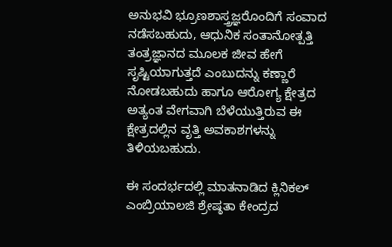ಅನುಭವಿ ಭ್ರೂಣಶಾಸ್ತ್ರಜ್ಞರೊಂದಿಗೆ ಸಂವಾದ ನಡೆಸಬಹುದು, ಆಧುನಿಕ ಸಂತಾನೋತ್ಪತ್ತಿ ತಂತ್ರಜ್ಞಾನದ ಮೂಲಕ ಜೀವ ಹೇಗೆ ಸೃಷ್ಟಿಯಾಗುತ್ತದೆ ಎಂಬುದನ್ನು ಕಣ್ಣಾರೆ ನೋಡಬಹುದು ಹಾಗೂ ಆರೋಗ್ಯ ಕ್ಷೇತ್ರದ ಅತ್ಯಂತ ವೇಗವಾಗಿ ಬೆಳೆಯುತ್ತಿರುವ ಈ ಕ್ಷೇತ್ರದಲ್ಲಿನ ವೃತ್ತಿ ಅವಕಾಶಗಳನ್ನು ತಿಳಿಯಬಹುದು.

ಈ ಸಂದರ್ಭದಲ್ಲಿ ಮಾತನಾಡಿದ ಕ್ಲಿನಿಕಲ್ ಎಂಬ್ರಿಯಾಲಜಿ ಶ್ರೇಷ್ಠತಾ ಕೇಂದ್ರದ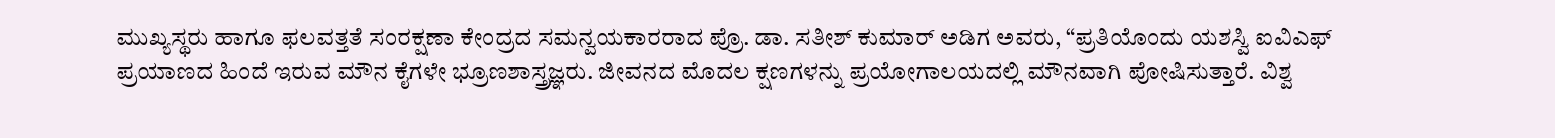ಮುಖ್ಯಸ್ಥರು ಹಾಗೂ ಫಲವತ್ತತೆ ಸಂರಕ್ಷಣಾ ಕೇಂದ್ರದ ಸಮನ್ವಯಕಾರರಾದ ಪ್ರೊ. ಡಾ. ಸತೀಶ್ ಕುಮಾರ್ ಅಡಿಗ ಅವರು, “ಪ್ರತಿಯೊಂದು ಯಶಸ್ವಿ ಐವಿಎಫ್ ಪ್ರಯಾಣದ ಹಿಂದೆ ಇರುವ ಮೌನ ಕೈಗಳೇ ಭ್ರೂಣಶಾಸ್ತ್ರಜ್ಞರು. ಜೀವನದ ಮೊದಲ ಕ್ಷಣಗಳನ್ನು ಪ್ರಯೋಗಾಲಯದಲ್ಲಿ ಮೌನವಾಗಿ ಪೋಷಿಸುತ್ತಾರೆ. ವಿಶ್ವ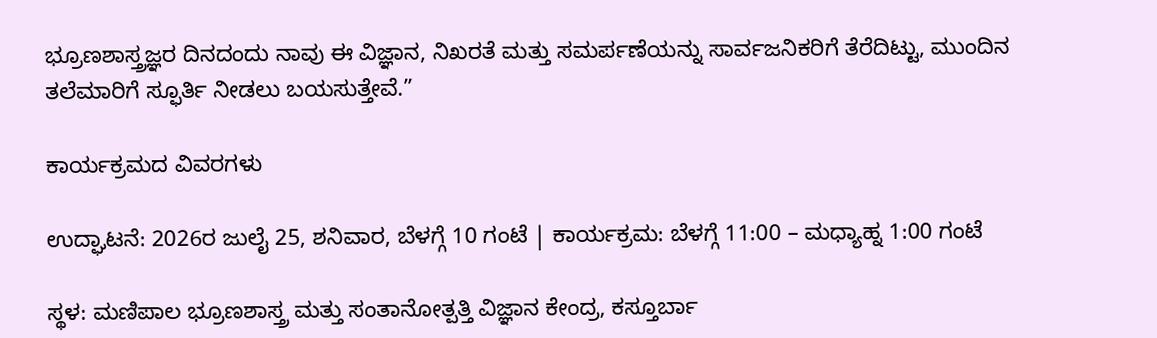ಭ್ರೂಣಶಾಸ್ತ್ರಜ್ಞರ ದಿನದಂದು ನಾವು ಈ ವಿಜ್ಞಾನ, ನಿಖರತೆ ಮತ್ತು ಸಮರ್ಪಣೆಯನ್ನು ಸಾರ್ವಜನಿಕರಿಗೆ ತೆರೆದಿಟ್ಟು, ಮುಂದಿನ ತಲೆಮಾರಿಗೆ ಸ್ಫೂರ್ತಿ ನೀಡಲು ಬಯಸುತ್ತೇವೆ.”

ಕಾರ್ಯಕ್ರಮದ ವಿವರಗಳು

ಉದ್ಘಾಟನೆ: 2026ರ ಜುಲೈ 25, ಶನಿವಾರ, ಬೆಳಗ್ಗೆ 10 ಗಂಟೆ | ಕಾರ್ಯಕ್ರಮ: ಬೆಳಗ್ಗೆ 11:00 – ಮಧ್ಯಾಹ್ನ 1:00 ಗಂಟೆ

ಸ್ಥಳ: ಮಣಿಪಾಲ ಭ್ರೂಣಶಾಸ್ತ್ರ ಮತ್ತು ಸಂತಾನೋತ್ಪತ್ತಿ ವಿಜ್ಞಾನ ಕೇಂದ್ರ, ಕಸ್ತೂರ್ಬಾ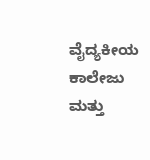ವೈದ್ಯಕೀಯ ಕಾಲೇಜು ಮತ್ತು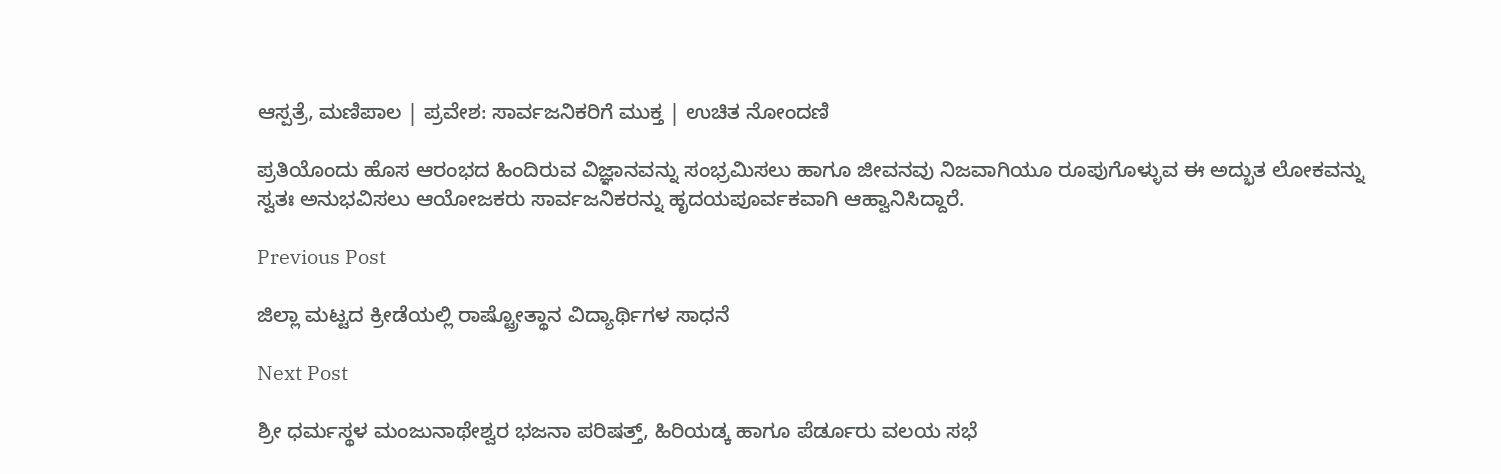ಆಸ್ಪತ್ರೆ, ಮಣಿಪಾಲ | ಪ್ರವೇಶ: ಸಾರ್ವಜನಿಕರಿಗೆ ಮುಕ್ತ | ಉಚಿತ ನೋಂದಣಿ

ಪ್ರತಿಯೊಂದು ಹೊಸ ಆರಂಭದ ಹಿಂದಿರುವ ವಿಜ್ಞಾನವನ್ನು ಸಂಭ್ರಮಿಸಲು ಹಾಗೂ ಜೀವನವು ನಿಜವಾಗಿಯೂ ರೂಪುಗೊಳ್ಳುವ ಈ ಅದ್ಭುತ ಲೋಕವನ್ನು ಸ್ವತಃ ಅನುಭವಿಸಲು ಆಯೋಜಕರು ಸಾರ್ವಜನಿಕರನ್ನು ಹೃದಯಪೂರ್ವಕವಾಗಿ ಆಹ್ವಾನಿಸಿದ್ದಾರೆ.

Previous Post

ಜಿಲ್ಲಾ ಮಟ್ಟದ ಕ್ರೀಡೆಯಲ್ಲಿ ರಾಷ್ಟ್ರೋತ್ಥಾನ ವಿದ್ಯಾರ್ಥಿಗಳ ಸಾಧನೆ

Next Post

ಶ್ರೀ ಧರ್ಮಸ್ಥಳ ಮಂಜುನಾಥೇಶ್ವರ ಭಜನಾ ಪರಿಷತ್ತ್, ಹಿರಿಯಡ್ಕ ಹಾಗೂ ಪೆರ್ಡೂರು ವಲಯ ಸಭೆ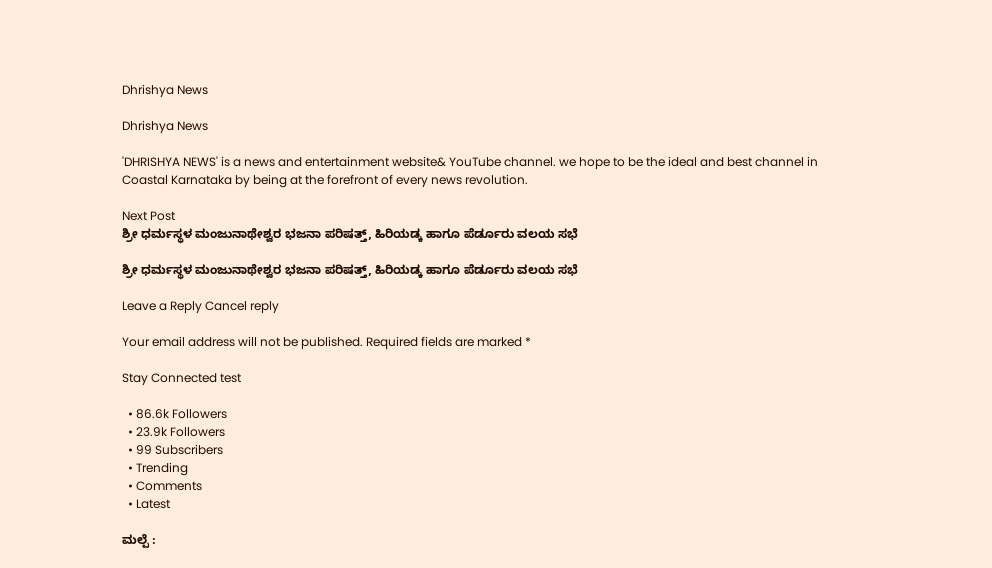Dhrishya News

Dhrishya News

'DHRISHYA NEWS' is a news and entertainment website& YouTube channel. we hope to be the ideal and best channel in Coastal Karnataka by being at the forefront of every news revolution.

Next Post
ಶ್ರೀ ಧರ್ಮಸ್ಥಳ ಮಂಜುನಾಥೇಶ್ವರ ಭಜನಾ ಪರಿಷತ್ತ್, ಹಿರಿಯಡ್ಕ ಹಾಗೂ ಪೆರ್ಡೂರು ವಲಯ ಸಭೆ

ಶ್ರೀ ಧರ್ಮಸ್ಥಳ ಮಂಜುನಾಥೇಶ್ವರ ಭಜನಾ ಪರಿಷತ್ತ್, ಹಿರಿಯಡ್ಕ ಹಾಗೂ ಪೆರ್ಡೂರು ವಲಯ ಸಭೆ

Leave a Reply Cancel reply

Your email address will not be published. Required fields are marked *

Stay Connected test

  • 86.6k Followers
  • 23.9k Followers
  • 99 Subscribers
  • Trending
  • Comments
  • Latest

ಮಲ್ಪೆ :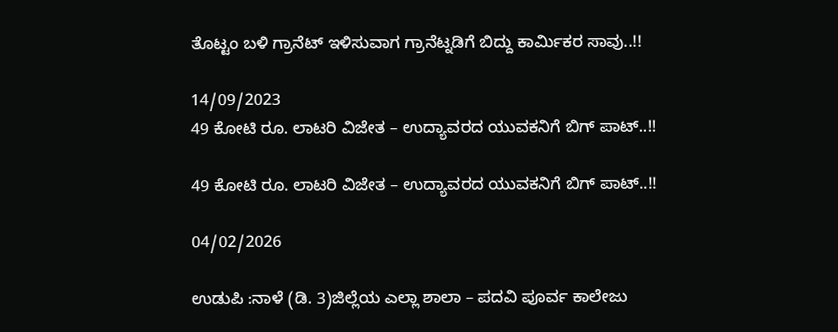ತೊಟ್ಟಂ ಬಳಿ ಗ್ರಾನೆಟ್ ಇಳಿಸುವಾಗ ಗ್ರಾನೆಟ್ನಡಿಗೆ ಬಿದ್ದು ಕಾರ್ಮಿಕರ ಸಾವು..!!

14/09/2023
49 ಕೋಟಿ ರೂ. ಲಾಟರಿ ವಿಜೇತ – ಉದ್ಯಾವರದ ಯುವಕನಿಗೆ ಬಿಗ್ ಪಾಟ್..!!

49 ಕೋಟಿ ರೂ. ಲಾಟರಿ ವಿಜೇತ – ಉದ್ಯಾವರದ ಯುವಕನಿಗೆ ಬಿಗ್ ಪಾಟ್..!!

04/02/2026

ಉಡುಪಿ :ನಾಳೆ (ಡಿ. 3)ಜಿಲ್ಲೆಯ ಎಲ್ಲಾ ಶಾಲಾ – ಪದವಿ ಪೂರ್ವ ಕಾಲೇಜು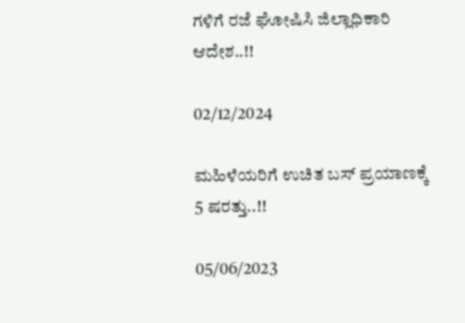ಗಳಿಗೆ ರಜೆ ಘೋಷಿಸಿ ಜಿಲ್ಲಾಧಿಕಾರಿ ಆದೇಶ..!!

02/12/2024

ಮಹಿಳೆಯರಿಗೆ ಉಚಿತ ಬಸ್ ಪ್ರಯಾಣಕ್ಕೆ 5 ಷರತ್ತು..!!

05/06/2023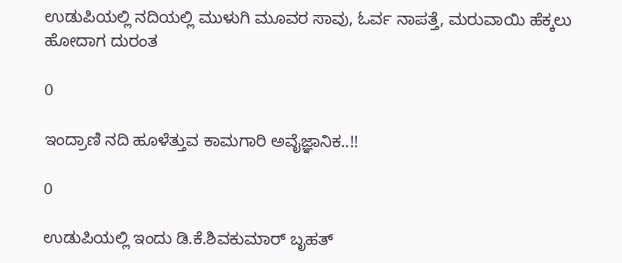ಉಡುಪಿಯಲ್ಲಿ ನದಿಯಲ್ಲಿ ಮುಳುಗಿ ಮೂವರ ಸಾವು, ಓರ್ವ ನಾಪತ್ತೆ, ಮರುವಾಯಿ ಹೆಕ್ಕಲು ಹೋದಾಗ ದುರಂತ

0

ಇಂದ್ರಾಣಿ ನದಿ ಹೂಳೆತ್ತುವ ಕಾಮಗಾರಿ ಅವೈಜ್ಞಾನಿಕ..!!

0

ಉಡುಪಿಯಲ್ಲಿ ಇಂದು ಡಿ.ಕೆ.ಶಿವಕುಮಾರ್‌ ಬೃಹತ್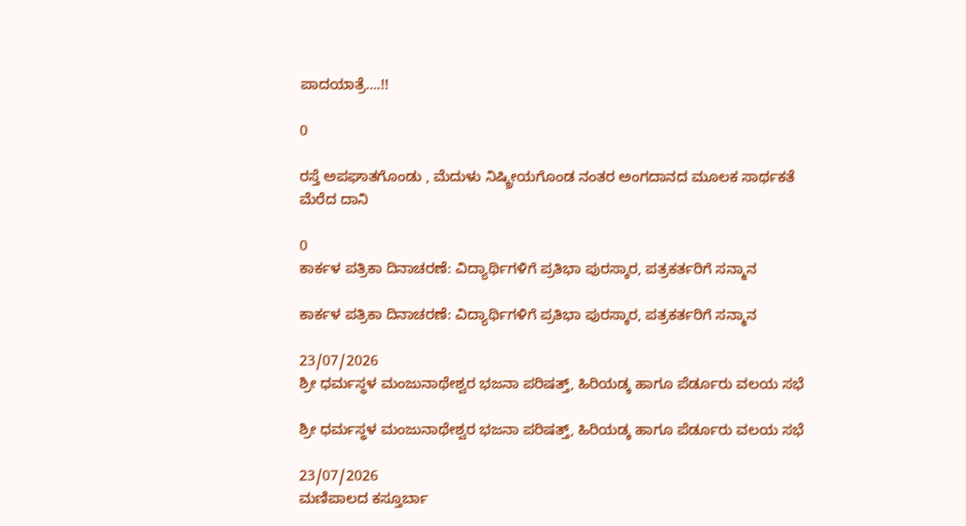ಪಾದಯಾತ್ರೆ….!!

0

ರಸ್ತೆ ಅಪಘಾತಗೊಂಡು , ಮೆದುಳು ನಿಷ್ಕ್ರೀಯಗೊಂಡ ನಂತರ ಅಂಗದಾನದ ಮೂಲಕ ಸಾರ್ಥಕತೆ ಮೆರೆದ ದಾನಿ

0
ಕಾರ್ಕಳ ಪತ್ರಿಕಾ ದಿನಾಚರಣೆ: ವಿದ್ಯಾರ್ಥಿಗಳಿಗೆ ಪ್ರತಿಭಾ ಪುರಸ್ಕಾರ, ಪತ್ರಕರ್ತರಿಗೆ ಸನ್ಮಾನ

ಕಾರ್ಕಳ ಪತ್ರಿಕಾ ದಿನಾಚರಣೆ: ವಿದ್ಯಾರ್ಥಿಗಳಿಗೆ ಪ್ರತಿಭಾ ಪುರಸ್ಕಾರ, ಪತ್ರಕರ್ತರಿಗೆ ಸನ್ಮಾನ

23/07/2026
ಶ್ರೀ ಧರ್ಮಸ್ಥಳ ಮಂಜುನಾಥೇಶ್ವರ ಭಜನಾ ಪರಿಷತ್ತ್, ಹಿರಿಯಡ್ಕ ಹಾಗೂ ಪೆರ್ಡೂರು ವಲಯ ಸಭೆ

ಶ್ರೀ ಧರ್ಮಸ್ಥಳ ಮಂಜುನಾಥೇಶ್ವರ ಭಜನಾ ಪರಿಷತ್ತ್, ಹಿರಿಯಡ್ಕ ಹಾಗೂ ಪೆರ್ಡೂರು ವಲಯ ಸಭೆ

23/07/2026
ಮಣಿಪಾಲದ ಕಸ್ತೂರ್ಬಾ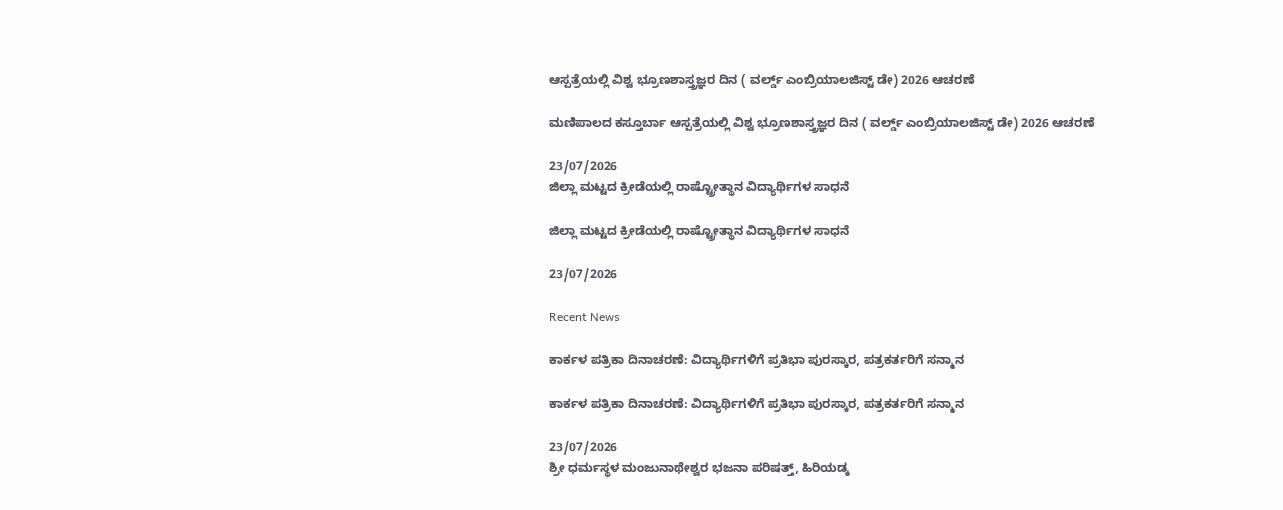ಆಸ್ಪತ್ರೆಯಲ್ಲಿ ವಿಶ್ವ ಭ್ರೂಣಶಾಸ್ತ್ರಜ್ಞರ ದಿನ ( ವರ್ಲ್ಡ್ ಎಂಬ್ರಿಯಾಲಜಿಸ್ಟ್ ಡೇ) 2026 ಆಚರಣೆ

ಮಣಿಪಾಲದ ಕಸ್ತೂರ್ಬಾ ಆಸ್ಪತ್ರೆಯಲ್ಲಿ ವಿಶ್ವ ಭ್ರೂಣಶಾಸ್ತ್ರಜ್ಞರ ದಿನ ( ವರ್ಲ್ಡ್ ಎಂಬ್ರಿಯಾಲಜಿಸ್ಟ್ ಡೇ) 2026 ಆಚರಣೆ

23/07/2026
ಜಿಲ್ಲಾ ಮಟ್ಟದ ಕ್ರೀಡೆಯಲ್ಲಿ ರಾಷ್ಟ್ರೋತ್ಥಾನ ವಿದ್ಯಾರ್ಥಿಗಳ ಸಾಧನೆ

ಜಿಲ್ಲಾ ಮಟ್ಟದ ಕ್ರೀಡೆಯಲ್ಲಿ ರಾಷ್ಟ್ರೋತ್ಥಾನ ವಿದ್ಯಾರ್ಥಿಗಳ ಸಾಧನೆ

23/07/2026

Recent News

ಕಾರ್ಕಳ ಪತ್ರಿಕಾ ದಿನಾಚರಣೆ: ವಿದ್ಯಾರ್ಥಿಗಳಿಗೆ ಪ್ರತಿಭಾ ಪುರಸ್ಕಾರ, ಪತ್ರಕರ್ತರಿಗೆ ಸನ್ಮಾನ

ಕಾರ್ಕಳ ಪತ್ರಿಕಾ ದಿನಾಚರಣೆ: ವಿದ್ಯಾರ್ಥಿಗಳಿಗೆ ಪ್ರತಿಭಾ ಪುರಸ್ಕಾರ, ಪತ್ರಕರ್ತರಿಗೆ ಸನ್ಮಾನ

23/07/2026
ಶ್ರೀ ಧರ್ಮಸ್ಥಳ ಮಂಜುನಾಥೇಶ್ವರ ಭಜನಾ ಪರಿಷತ್ತ್, ಹಿರಿಯಡ್ಕ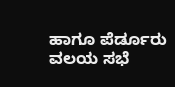ಹಾಗೂ ಪೆರ್ಡೂರು ವಲಯ ಸಭೆ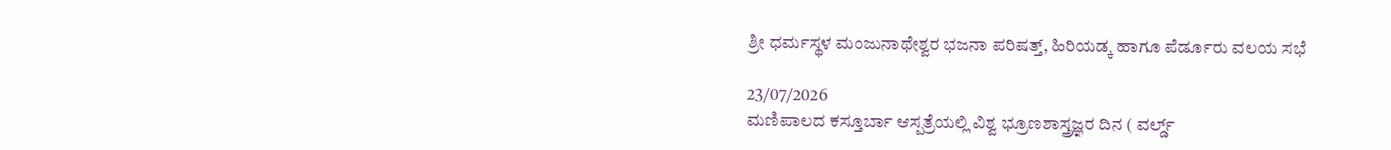ಶ್ರೀ ಧರ್ಮಸ್ಥಳ ಮಂಜುನಾಥೇಶ್ವರ ಭಜನಾ ಪರಿಷತ್ತ್, ಹಿರಿಯಡ್ಕ ಹಾಗೂ ಪೆರ್ಡೂರು ವಲಯ ಸಭೆ

23/07/2026
ಮಣಿಪಾಲದ ಕಸ್ತೂರ್ಬಾ ಆಸ್ಪತ್ರೆಯಲ್ಲಿ ವಿಶ್ವ ಭ್ರೂಣಶಾಸ್ತ್ರಜ್ಞರ ದಿನ ( ವರ್ಲ್ಡ್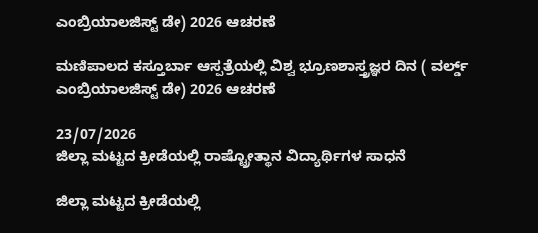ಎಂಬ್ರಿಯಾಲಜಿಸ್ಟ್ ಡೇ) 2026 ಆಚರಣೆ

ಮಣಿಪಾಲದ ಕಸ್ತೂರ್ಬಾ ಆಸ್ಪತ್ರೆಯಲ್ಲಿ ವಿಶ್ವ ಭ್ರೂಣಶಾಸ್ತ್ರಜ್ಞರ ದಿನ ( ವರ್ಲ್ಡ್ ಎಂಬ್ರಿಯಾಲಜಿಸ್ಟ್ ಡೇ) 2026 ಆಚರಣೆ

23/07/2026
ಜಿಲ್ಲಾ ಮಟ್ಟದ ಕ್ರೀಡೆಯಲ್ಲಿ ರಾಷ್ಟ್ರೋತ್ಥಾನ ವಿದ್ಯಾರ್ಥಿಗಳ ಸಾಧನೆ

ಜಿಲ್ಲಾ ಮಟ್ಟದ ಕ್ರೀಡೆಯಲ್ಲಿ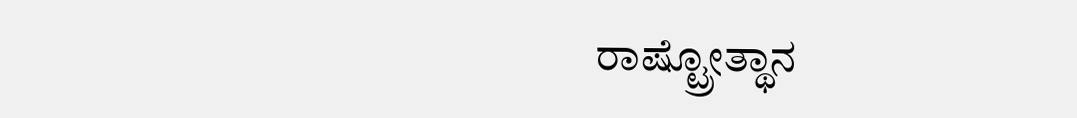ರಾಷ್ಟ್ರೋತ್ಥಾನ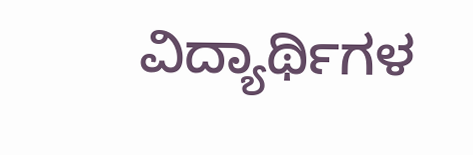ವಿದ್ಯಾರ್ಥಿಗಳ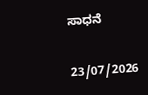ಸಾಧನೆ

23/07/2026